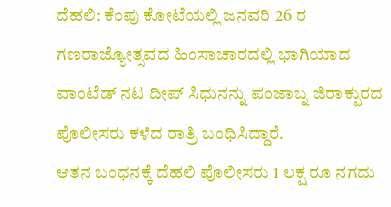ದೆಹಲಿ: ಕೆಂಪು ಕೋಟೆಯಲ್ಲಿ ಜನವರಿ 26 ರ ಗಣರಾಜ್ಯೋತ್ಸವದ ಹಿಂಸಾಚಾರದಲ್ಲಿ ಭಾಗಿಯಾದ ವಾಂಟೆಡ್ ನಟ ದೀಪ್ ಸಿಧುನನ್ನು ಪಂಜಾಬ್ನ ಜಿರಾಕ್ಪುರದ ಪೊಲೀಸರು ಕಳೆದ ರಾತ್ರಿ ಬಂಧಿಸಿದ್ದಾರೆ.
ಆತನ ಬಂಧನಕ್ಕೆ ದೆಹಲಿ ಪೊಲೀಸರು 1 ಲಕ್ಷ ರೂ ನಗದು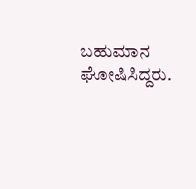ಬಹುಮಾನ ಘೋಷಿಸಿದ್ದರು.